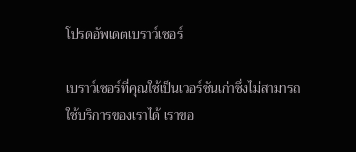โปรดอัพเดตเบราว์เซอร์

เบราว์เซอร์ที่คุณใช้เป็นเวอร์ชันเก่าซึ่งไม่สามารถใช้บริการของเราได้ เราขอ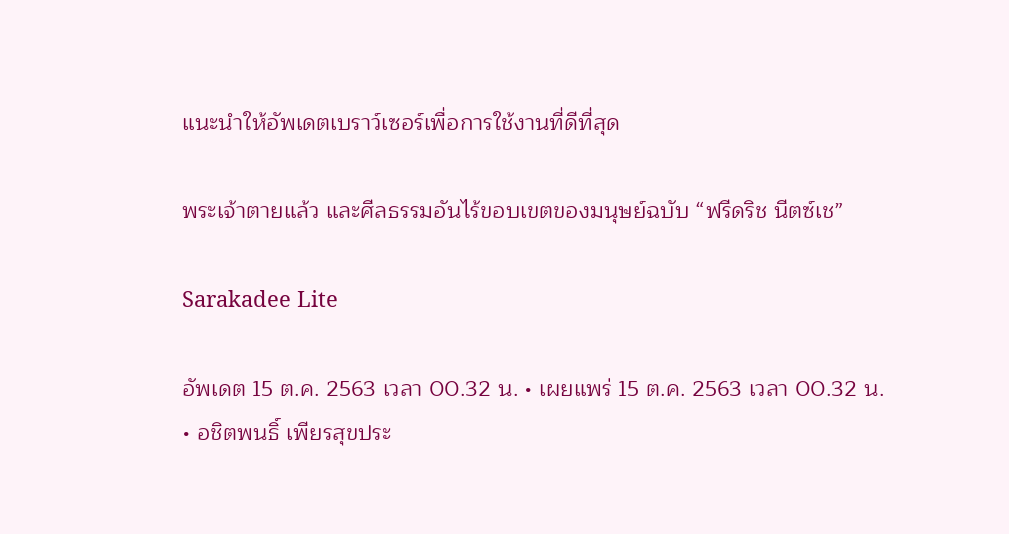แนะนำให้อัพเดตเบราว์เซอร์เพื่อการใช้งานที่ดีที่สุด

พระเจ้าตายแล้ว และศีลธรรมอันไร้ขอบเขตของมนุษย์ฉบับ “ฟรีดริช นีตซ์เช”

Sarakadee Lite

อัพเดต 15 ต.ค. 2563 เวลา 00.32 น. • เผยแพร่ 15 ต.ค. 2563 เวลา 00.32 น. • อชิตพนธิ์ เพียรสุขประ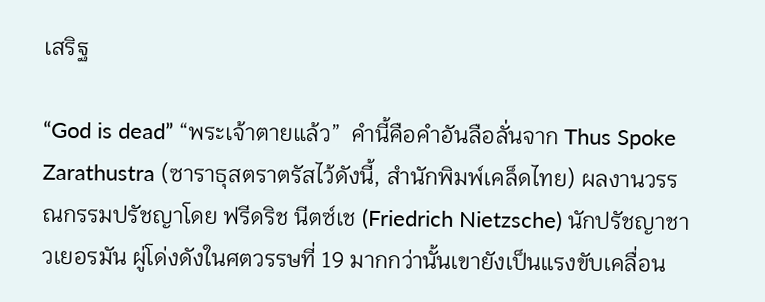เสริฐ

“God is dead” “พระเจ้าตายแล้ว”  คำนี้คือคำอันลือลั่นจาก Thus Spoke Zarathustra (ซาราธุสตราตรัสไว้ดังนี้, สำนักพิมพ์เคล็ดไทย) ผลงานวรรณกรรมปรัชญาโดย ฟรีดริช นีตซ์เช (Friedrich Nietzsche) นักปรัชญาชาวเยอรมัน ผู่โด่งดังในศตวรรษที่ 19 มากกว่านั้นเขายังเป็นแรงขับเคลื่อน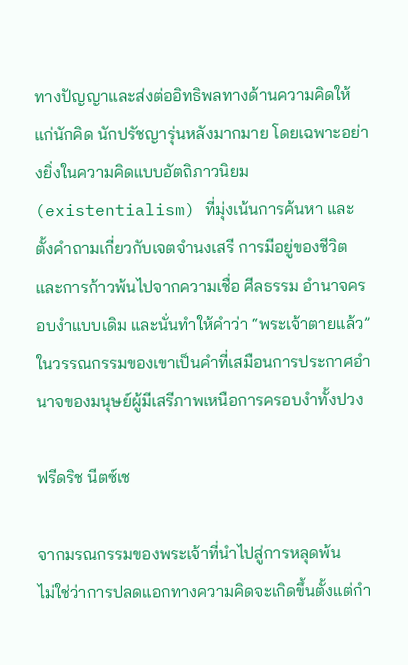ทางปัญญาและส่งต่ออิทธิพลทางด้านความคิดให้แก่นักคิด นักปรัชญารุ่นหลังมากมาย โดยเฉพาะอย่างยิ่งในความคิดแบบอัตถิภาวนิยม (existentialism) ที่มุ่งเน้นการค้นหา และตั้งคำถามเกี่ยวกับเจตจำนงเสรี การมีอยู่ของชีวิต และการก้าวพ้นไปจากความเชื่อ ศีลธรรม อำนาจครอบงำแบบเดิม และนั่นทำให้คำว่า “พระเจ้าตายแล้ว” ในวรรณกรรมของเขาเป็นคำที่เสมือนการประกาศอำนาจของมนุษย์ผู้มีเสรีภาพเหนือการครอบงำทั้งปวง

ฟรีดริช นีตซ์เช

จากมรณกรรมของพระเจ้าที่นำไปสู่การหลุดพ้น
ไม่ใช่ว่าการปลดแอกทางความคิดจะเกิดขึ้นตั้งแต่กำ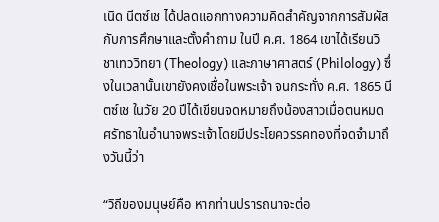เนิด นีตซ์เช ได้ปลดแอกทางความคิดสำคัญจากการสัมผัสกับการศึกษาและตั้งคำถาม ในปี ค.ศ. 1864 เขาได้เรียนวิชาเทววิทยา (Theology) และภาษาศาสตร์ (Philology) ซึ่งในเวลานั้นเขายังคงเชื่อในพระเจ้า จนกระทั่ง ค.ศ. 1865 นีตซ์เช ในวัย 20 ปีได้เขียนจดหมายถึงน้องสาวเมื่อตนหมดศรัทธาในอำนาจพระเจ้าโดยมีประโยควรรคทองที่จดจำมาถึงวันนี้ว่า

“วิถีของมนุษย์คือ หากท่านปรารถนาจะต่อ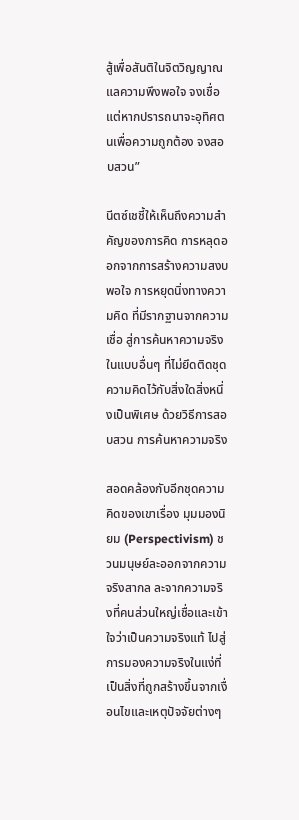สู้เพื่อสันติในจิตวิญญาณแลความพึงพอใจ จงเชื่อ แต่หากปรารถนาจะอุทิศตนเพื่อความถูกต้อง จงสอบสวน”

นีตซ์เชชี้ให้เห็นถึงความสำคัญของการคิด การหลุดออกจากการสร้างความสงบ พอใจ การหยุดนิ่งทางความคิด ที่มีรากฐานจากความเชื่อ สู่การค้นหาความจริงในแบบอื่นๆ ที่ไม่ยึดติดชุดความคิดไว้กับสิ่งใดสิ่งหนึ่งเป็นพิเศษ ด้วยวิธีการสอบสวน การค้นหาความจริง

สอดคล้องกับอีกชุดความคิดของเขาเรื่อง มุมมองนิยม (Perspectivism) ชวนมนุษย์ละออกจากความจริงสากล ละจากความจริงที่คนส่วนใหญ่เชื่อและเข้าใจว่าเป็นความจริงแท้ ไปสู่การมองความจริงในแง่ที่เป็นสิ่งที่ถูกสร้างขึ้นจากเงื่อนไขและเหตุปัจจัยต่างๆ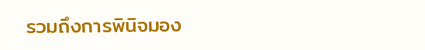รวมถึงการพินิจมอง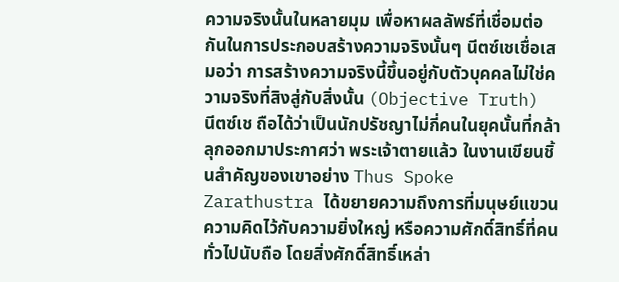ความจริงนั้นในหลายมุม เพื่อหาผลลัพธ์ที่เชื่อมต่อกันในการประกอบสร้างความจริงนั้นๆ นีตซ์เชเชื่อเสมอว่า การสร้างความจริงนี้ขึ้นอยู่กับตัวบุคคลไม่ใช่ความจริงที่สิงสู่กับสิ่งนั้น (Objective Truth)
นีตซ์เช ถือได้ว่าเป็นนักปรัชญาไม่กี่คนในยุคนั้นที่กล้าลุกออกมาประกาศว่า พระเจ้าตายแล้ว ในงานเขียนชิ้นสำคัญของเขาอย่าง Thus Spoke Zarathustra ได้ขยายความถึงการที่มนุษย์แขวนความคิดไว้กับความยิ่งใหญ่ หรือความศักดิ์สิทธิ์ที่คนทั่วไปนับถือ โดยสิ่งศักดิ์สิทธิ์เหล่า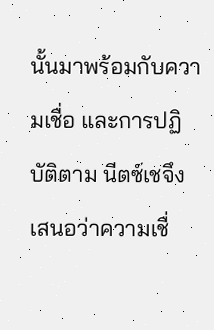นั้นมาพร้อมกับความเชื่อ และการปฏิบัติตาม นีตซ์เชจึงเสนอว่าความเชื่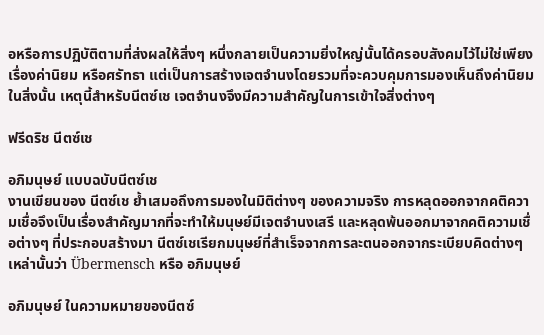อหรือการปฏิบัติตามที่ส่งผลให้สิ่งๆ หนึ่งกลายเป็นความยิ่งใหญ่นั้นได้ครอบสังคมไว้ไม่ใช่เพียงเรื่องค่านิยม หรือศรัทธา แต่เป็นการสร้างเจตจำนงโดยรวมที่จะควบคุมการมองเห็นถึงค่านิยมในสิ่งนั้น เหตุนี้สำหรับนีตซ์เช เจตจำนงจึงมีความสำคัญในการเข้าใจสิ่งต่างๆ

ฟรีดริช นีตซ์เช

อภิมนุษย์ แบบฉบับนีตซ์เช
งานเขียนของ นีตซ์เช ย้ำเสมอถึงการมองในมิติต่างๆ ของความจริง การหลุดออกจากคติความเชื่อจึงเป็นเรื่องสำคัญมากที่จะทำให้มนุษย์มีเจตจำนงเสรี และหลุดพ้นออกมาจากคติความเชื่อต่างๆ ที่ประกอบสร้างมา นีตซ์เชเรียกมนุษย์ที่สำเร็จจากการละตนออกจากระเบียบคิดต่างๆ เหล่านั้นว่า Übermensch หรือ อภิมนุษย์

อภิมนุษย์ ในความหมายของนีตซ์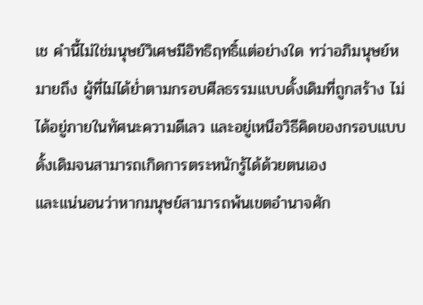เช คำนี้ไม่ใช่มนุษย์วิเศษมีอิทธิฤทธิ์แต่อย่างใด ทว่าอภิมนุษย์หมายถึง ผู้ที่ไม่ได้ย่ำตามกรอบศีลธรรมแบบดั้งเดิมที่ถูกสร้าง ไม่ได้อยู่ภายในทัศนะความดีเลว และอยู่เหนือวิธีคิดของกรอบแบบดั้งเดิมจนสามารถเกิดการตระหนักรู้ได้ด้วยตนเอง
และแน่นอนว่าหากมนุษย์สามารถพ้นเขตอำนาจศัก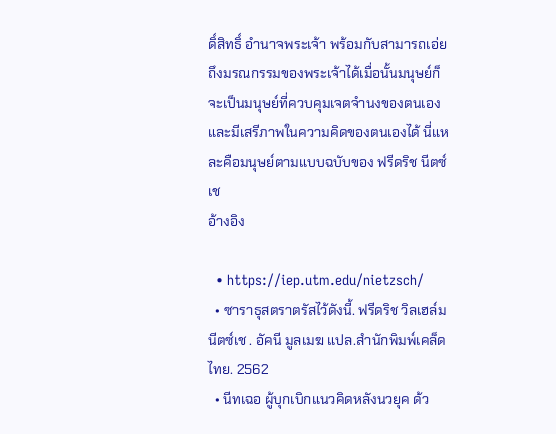ดิ์สิทธิ์ อำนาจพระเจ้า พร้อมกับสามารถเอ่ยถึงมรณกรรมของพระเจ้าได้เมื่อนั้นมนุษย์ก็จะเป็นมนุษย์ที่ควบคุมเจตจำนงของตนเองและมีเสรีภาพในความคิดของตนเองได้ นี่แหละคือมนุษย์ตามแบบฉบับของ ฟรีดริช นีตซ์เช
อ้างอิง

  • https://iep.utm.edu/nietzsch/
  • ซาราธุสตราตรัสไว้ดังนี้. ฟรีดริช วิลเฮล์ม นีตซ์เช . อัคนี มูลเมฆ แปล.สำนักพิมพ์เคล็ดไทย. 2562
  • นีทเฉอ ผู้บุกเบิกแนวคิดหลังนวยุค ด้ว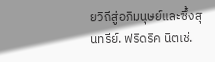ยวิถีสู่อภิมนุษย์และซึ้งสุนทรีย์. ฟริดริค นิตเช่.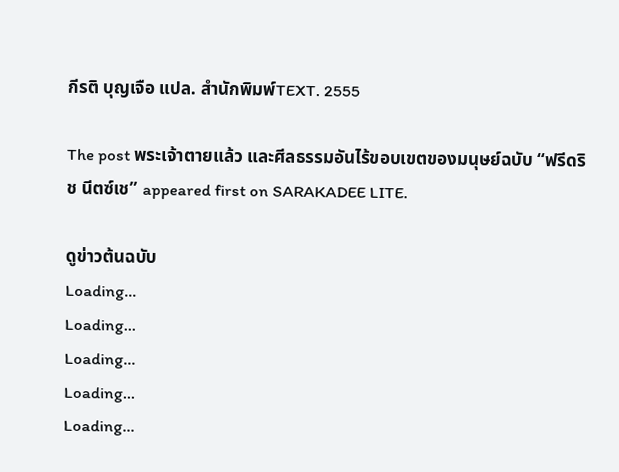กีรติ บุญเจือ แปล. สำนักพิมพ์TEXT. 2555

The post พระเจ้าตายแล้ว และศีลธรรมอันไร้ขอบเขตของมนุษย์ฉบับ “ฟรีดริช นีตซ์เช” appeared first on SARAKADEE LITE.

ดูข่าวต้นฉบับ
Loading...
Loading...
Loading...
Loading...
Loading...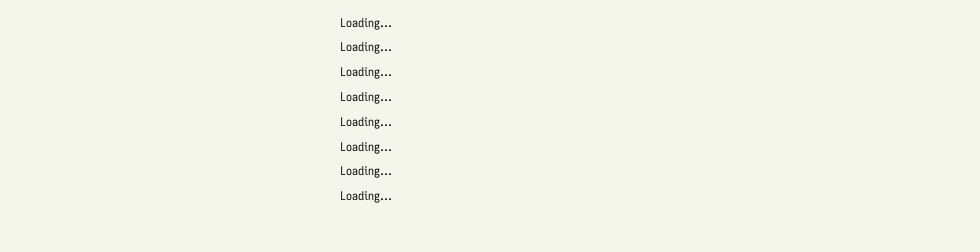Loading...
Loading...
Loading...
Loading...
Loading...
Loading...
Loading...
Loading...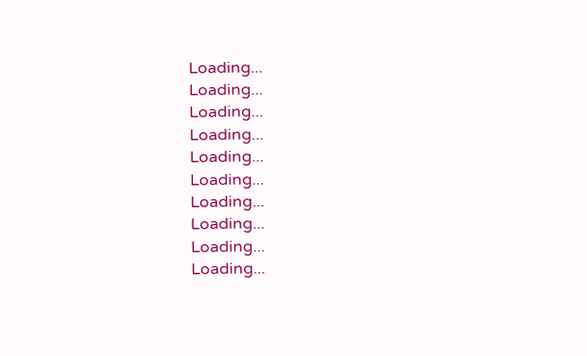Loading...
Loading...
Loading...
Loading...
Loading...
Loading...
Loading...
Loading...
Loading...
Loading...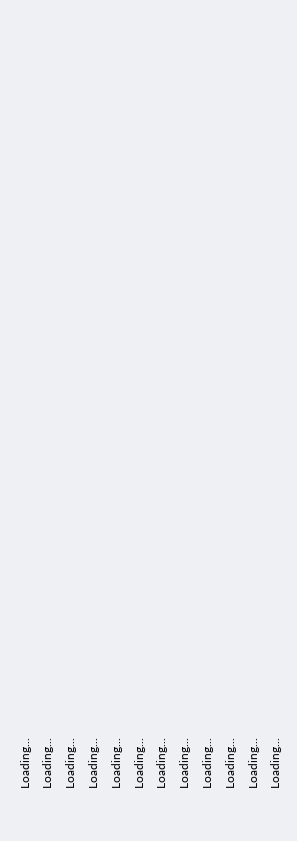Loading...
Loading...
Loading...
Loading...
Loading...
Loading...
Loading...
Loading...
Loading...
Loading...
Loading...
Loading...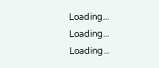Loading...
Loading...
Loading...